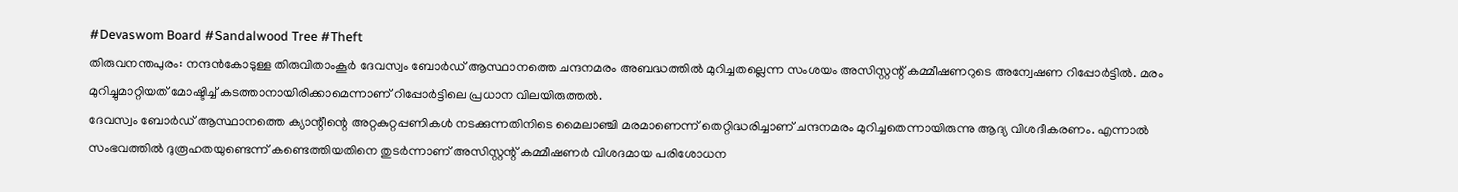#Devaswom Board #Sandalwood Tree #Theft
തിരുവനന്തപുരം: നന്ദൻകോടുള്ള തിരുവിതാംകൂർ ദേവസ്വം ബോർഡ് ആസ്ഥാനത്തെ ചന്ദനമരം അബദ്ധത്തിൽ മുറിച്ചതല്ലെന്ന സംശയം അസിസ്റ്റന്റ് കമ്മീഷണറുടെ അന്വേഷണ റിപ്പോർട്ടിൽ. മരം മുറിച്ചുമാറ്റിയത് മോഷ്ടിച്ച് കടത്താനായിരിക്കാമെന്നാണ് റിപ്പോർട്ടിലെ പ്രധാന വിലയിരുത്തൽ.
ദേവസ്വം ബോർഡ് ആസ്ഥാനത്തെ ക്യാന്റീന്റെ അറ്റകുറ്റപ്പണികൾ നടക്കുന്നതിനിടെ മൈലാഞ്ചി മരമാണെന്ന് തെറ്റിദ്ധരിച്ചാണ് ചന്ദനമരം മുറിച്ചതെന്നായിരുന്നു ആദ്യ വിശദീകരണം. എന്നാൽ സംഭവത്തിൽ ദുരൂഹതയുണ്ടെന്ന് കണ്ടെത്തിയതിനെ തുടർന്നാണ് അസിസ്റ്റന്റ് കമ്മീഷണർ വിശദമായ പരിശോധന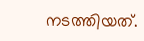നടത്തിയത്.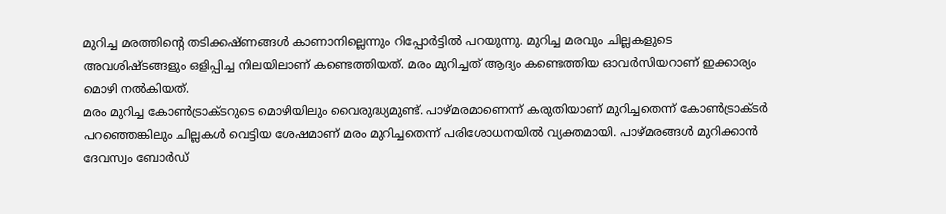മുറിച്ച മരത്തിന്റെ തടിക്കഷ്ണങ്ങൾ കാണാനില്ലെന്നും റിപ്പോർട്ടിൽ പറയുന്നു. മുറിച്ച മരവും ചില്ലകളുടെ അവശിഷ്ടങ്ങളും ഒളിപ്പിച്ച നിലയിലാണ് കണ്ടെത്തിയത്. മരം മുറിച്ചത് ആദ്യം കണ്ടെത്തിയ ഓവർസിയറാണ് ഇക്കാര്യം മൊഴി നൽകിയത്.
മരം മുറിച്ച കോൺട്രാക്ടറുടെ മൊഴിയിലും വൈരുദ്ധ്യമുണ്ട്. പാഴ്മരമാണെന്ന് കരുതിയാണ് മുറിച്ചതെന്ന് കോൺട്രാക്ടർ പറഞ്ഞെങ്കിലും ചില്ലകൾ വെട്ടിയ ശേഷമാണ് മരം മുറിച്ചതെന്ന് പരിശോധനയിൽ വ്യക്തമായി. പാഴ്മരങ്ങൾ മുറിക്കാൻ ദേവസ്വം ബോർഡ്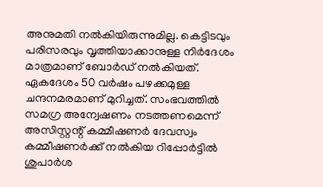അനുമതി നൽകിയിരുന്നുമില്ല. കെട്ടിടവും പരിസരവും വൃത്തിയാക്കാനുള്ള നിർദേശം മാത്രമാണ് ബോർഡ് നൽകിയത്.
ഏകദേശം 50 വർഷം പഴക്കമുള്ള ചന്ദനമരമാണ് മുറിച്ചത്. സംഭവത്തിൽ സമഗ്ര അന്വേഷണം നടത്തണമെന്ന് അസിസ്റ്റന്റ് കമ്മീഷണർ ദേവസ്വം കമ്മീഷണർക്ക് നൽകിയ റിപ്പോർട്ടിൽ ശുപാർശ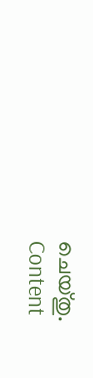ചെയ്തു.
Content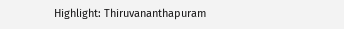Highlight: Thiruvananthapuram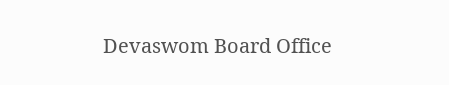Devaswom Board Office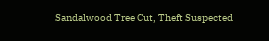Sandalwood Tree Cut, Theft Suspected